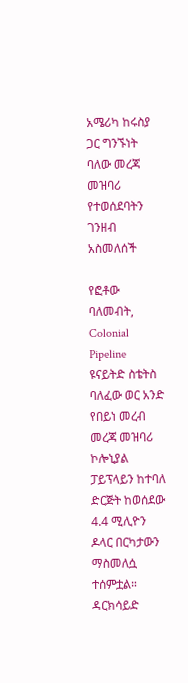አሜሪካ ከሩስያ ጋር ግንኙነት ባለው መረጃ መዝባሪ የተወሰደባትን ገንዘብ አስመለሰች

የፎቶው ባለመብት, Colonial Pipeline
ዩናይትድ ስቴትስ ባለፈው ወር አንድ የበይነ መረብ መረጃ መዝባሪ ኮሎኒያል ፓይፕላይን ከተባለ ድርጅት ከወሰደው 4.4 ሚሊዮን ዶላር በርካታውን ማስመለሷ ተሰምቷል።
ዳርክሳይድ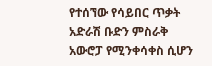የተሰኘው የሳይበር ጥቃት አድራሽ ቡድን ምስራቅ አውሮፓ የሚንቀሳቀስ ሲሆን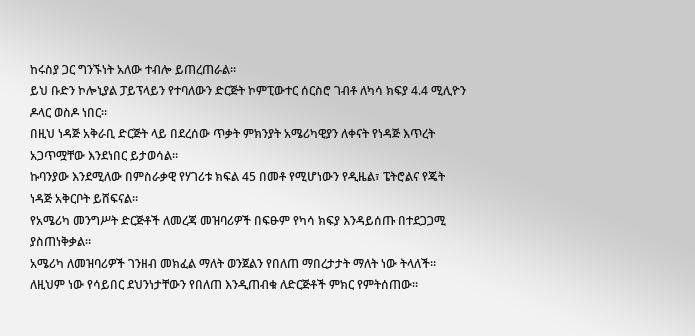ከሩስያ ጋር ግንኙነት አለው ተብሎ ይጠረጠራል።
ይህ ቡድን ኮሎኒያል ፓይፕላይን የተባለውን ድርጅት ኮምፒውተር ሰርስሮ ገብቶ ለካሳ ክፍያ 4.4 ሚሊዮን ዶላር ወስዶ ነበር።
በዚህ ነዳጅ አቅራቢ ድርጅት ላይ በደረሰው ጥቃት ምክንያት አሜሪካዊያን ለቀናት የነዳጅ እጥረት አጋጥሟቸው እንደነበር ይታወሳል።
ኩባንያው እንደሚለው በምስራቃዊ የሃገሪቱ ክፍል 45 በመቶ የሚሆነውን የዲዜል፣ ፔትሮልና የጄት ነዳጅ አቅርቦት ይሸፍናል።
የአሜሪካ መንግሥት ድርጅቶች ለመረጃ መዝባሪዎች በፍፁም የካሳ ክፍያ እንዳይሰጡ በተደጋጋሚ ያስጠነቅቃል።
አሜሪካ ለመዝባሪዎች ገንዘብ መክፈል ማለት ወንጀልን የበለጠ ማበረታታት ማለት ነው ትላለች። ለዚህም ነው የሳይበር ደህንነታቸውን የበለጠ እንዲጠብቁ ለድርጅቶች ምክር የምትሰጠው።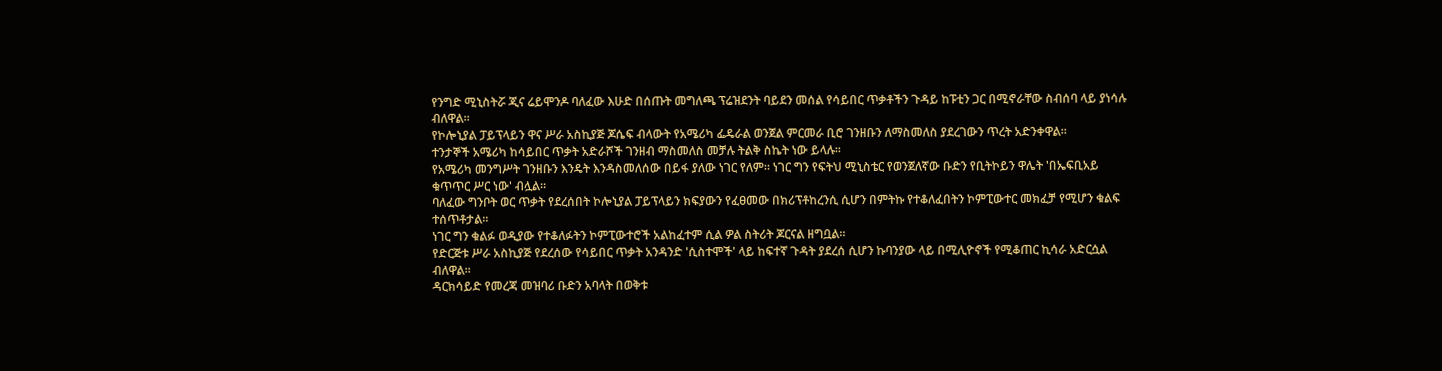የንግድ ሚኒስትሯ ጂና ሬይሞንዶ ባለፈው እሁድ በሰጡት መግለጫ ፕሬዝደንት ባይደን መሰል የሳይበር ጥቃቶችን ጉዳይ ከፑቲን ጋር በሚኖራቸው ስብሰባ ላይ ያነሳሉ ብለዋል።
የኮሎኒያል ፓይፕላይን ዋና ሥራ አስኪያጅ ጆሴፍ ብላውት የአሜሪካ ፌዴራል ወንጀል ምርመራ ቢሮ ገንዘቡን ለማስመለስ ያደረገውን ጥረት አድንቀዋል።
ተንታኞች አሜሪካ ከሳይበር ጥቃት አድራሾች ገንዘብ ማስመለስ መቻሉ ትልቅ ስኬት ነው ይላሉ።
የአሜሪካ መንግሥት ገንዘቡን እንዴት እንዳስመለሰው በይፋ ያለው ነገር የለም። ነገር ግን የፍትህ ሚኒስቴር የወንጀለኛው ቡድን የቢትኮይን ዋሌት 'በኤፍቢአይ ቁጥጥር ሥር ነው' ብሏል።
ባለፈው ግንቦት ወር ጥቃት የደረሰበት ኮሎኒያል ፓይፕላይን ክፍያውን የፈፀመው በክሪፕቶከረንሲ ሲሆን በምትኩ የተቆለፈበትን ኮምፒውተር መክፈቻ የሚሆን ቁልፍ ተሰጥቶታል።
ነገር ግን ቁልፉ ወዲያው የተቆለፉትን ኮምፒውተሮች አልከፈተም ሲል ዎል ስትሪት ጆርናል ዘግቧል።
የድርጅቱ ሥራ አስኪያጅ የደረሰው የሳይበር ጥቃት አንዳንድ 'ሲስተሞች' ላይ ከፍተኛ ጉዳት ያደረሰ ሲሆን ኩባንያው ላይ በሚሊዮኖች የሚቆጠር ኪሳራ አድርሷል ብለዋል።
ዳርክሳይድ የመረጃ መዝባሪ ቡድን አባላት በወቅቱ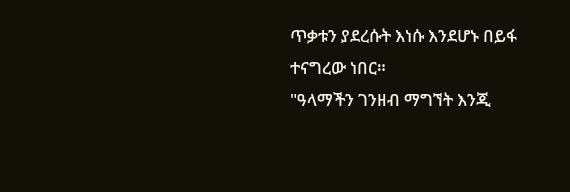ጥቃቱን ያደረሱት እነሱ እንደሆኑ በይፋ ተናግረው ነበር።
"ዓላማችን ገንዘብ ማግኘት እንጂ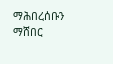ማሕበረሰቡን ማሸበር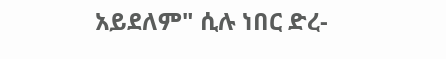አይደለም" ሲሉ ነበር ድረ-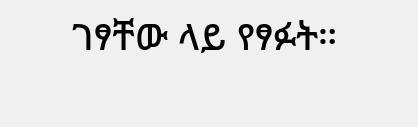ገፃቸው ላይ የፃፉት።